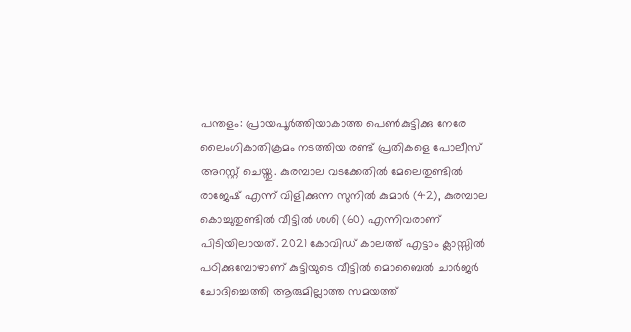പന്തളം: പ്രായപൂർത്തിയാകാത്ത പെൺകുട്ടിക്കു നേരേ ലൈംഗികാതിക്രമം നടത്തിയ രണ്ട് പ്രതികളെ പോലീസ് അറസ്റ്റ് ചെയ്തു. കുരമ്പാല വടക്കേതിൽ മേലെതുണ്ടിൽ രാജേഷ് എന്ന് വിളിക്കുന്ന സുനിൽ കുമാർ (42), കുരമ്പാല കൊച്ചുതുണ്ടിൽ വീട്ടിൽ ശശി (60) എന്നിവരാണ് പിടിയിലായത്. 2021 കോവിഡ് കാലത്ത് എട്ടാം ക്ലാസ്സിൽ പഠിക്കുമ്പോഴാണ് കുട്ടിയുടെ വീട്ടിൽ മൊബൈൽ ചാർജർ ചോദിച്ചെത്തി ആരുമില്ലാത്ത സമയത്ത്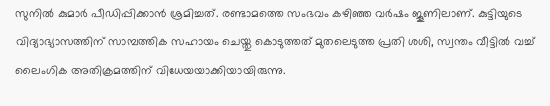സുനിൽ കുമാർ പീഡിപ്പിക്കാൻ ശ്രമിച്ചത്. രണ്ടാമത്തെ സംഭവം കഴിഞ്ഞ വർഷം ജൂണിലാണ്. കുട്ടിയുടെ വിദ്യാഭ്യാസത്തിന് സാമ്പത്തിക സഹായം ചെയ്തു കൊടുത്തത് മുതലെടുത്ത പ്രതി ശശി, സ്വന്തം വീട്ടിൽ വച്ച് ലൈംഗിക അതിക്രമത്തിന് വിധേയയാക്കിയായിരുന്നു.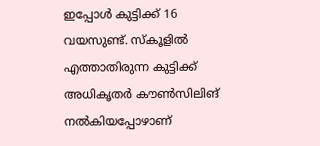ഇപ്പോൾ കുട്ടിക്ക് 16 വയസുണ്ട്. സ്കൂളിൽ എത്താതിരുന്ന കുട്ടിക്ക് അധികൃതർ കൗൺസിലിങ് നൽകിയപ്പോഴാണ്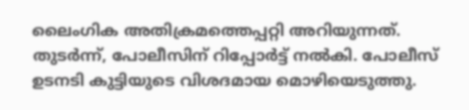ലൈംഗിക അതിക്രമത്തെപ്പറ്റി അറിയുന്നത്. തുടർന്ന്, പോലീസിന് റിപ്പോർട്ട് നൽകി. പോലീസ് ഉടനടി കുട്ടിയുടെ വിശദമായ മൊഴിയെടുത്തു.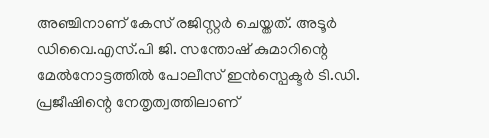അഞ്ചിനാണ് കേസ് രജിസ്റ്റർ ചെയ്തത്. അടൂർ ഡിവൈ.എസ്.പി ജി. സന്തോഷ് കുമാറിന്റെ മേൽനോട്ടത്തിൽ പോലീസ് ഇൻസ്പെക്ടർ ടി.ഡി. പ്രജീഷിന്റെ നേതൃത്വത്തിലാണ്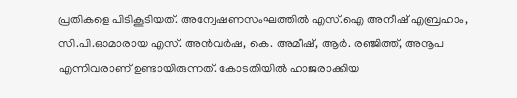പ്രതികളെ പിടികൂടിയത്. അന്വേഷണസംഘത്തിൽ എസ്.ഐ അനീഷ് എബ്രഹാം, സി.പി.ഓമാരായ എസ്. അൻവർഷ, കെ. അമീഷ്, ആർ. രഞ്ജിത്ത്, അനൂപ എന്നിവരാണ് ഉണ്ടായിരുന്നത്. കോടതിയിൽ ഹാജരാക്കിയ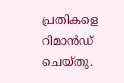പ്രതികളെ റിമാൻഡ് ചെയ്തു.